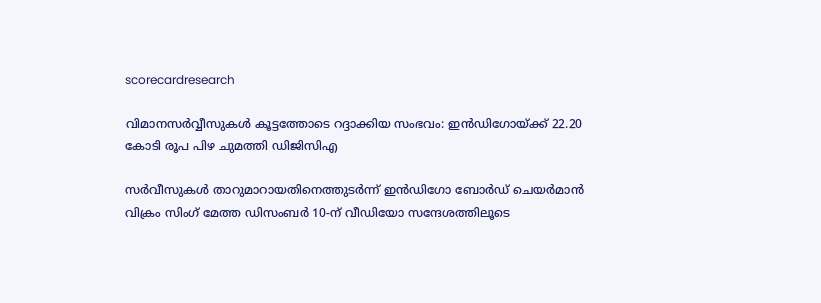scorecardresearch

വിമാനസർവ്വീസുകൾ കൂട്ടത്തോടെ റദ്ദാക്കിയ സംഭവം: ഇൻഡിഗോയ്ക്ക് 22.20 കോടി രൂപ പിഴ ചുമത്തി ഡിജിസിഎ

സർവീസുകൾ താറുമാറായതിനെത്തുടർന്ന് ഇൻഡിഗോ ബോർഡ് ചെയർമാൻ വിക്രം സിംഗ് മേത്ത ഡിസംബർ 10-ന് വീഡിയോ സന്ദേശത്തിലൂടെ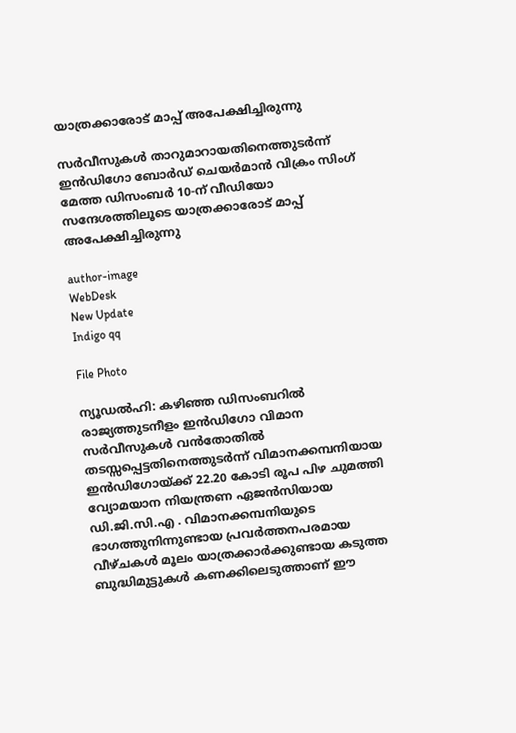യാത്രക്കാരോട് മാപ്പ് അപേക്ഷിച്ചിരുന്നു

സർവീസുകൾ താറുമാറായതിനെത്തുടർന്ന് ഇൻഡിഗോ ബോർഡ് ചെയർമാൻ വിക്രം സിംഗ് മേത്ത ഡിസംബർ 10-ന് വീഡിയോ സന്ദേശത്തിലൂടെ യാത്രക്കാരോട് മാപ്പ് അപേക്ഷിച്ചിരുന്നു

author-image
WebDesk
New Update
Indigo qq

File Photo

ന്യൂഡൽഹി: കഴിഞ്ഞ ഡിസംബറിൽ രാജ്യത്തുടനീളം ഇൻഡിഗോ വിമാന സർവീസുകൾ വൻതോതിൽ തടസ്സപ്പെട്ടതിനെത്തുടർന്ന് വിമാനക്കമ്പനിയായ ഇൻഡിഗോയ്ക്ക് 22.20 കോടി രൂപ പിഴ ചുമത്തി വ്യോമയാന നിയന്ത്രണ ഏജൻസിയായ ഡി.ജി.സി.എ . വിമാനക്കമ്പനിയുടെ ഭാഗത്തുനിന്നുണ്ടായ പ്രവർത്തനപരമായ വീഴ്ചകൾ മൂലം യാത്രക്കാർക്കുണ്ടായ കടുത്ത ബുദ്ധിമുട്ടുകൾ കണക്കിലെടുത്താണ് ഈ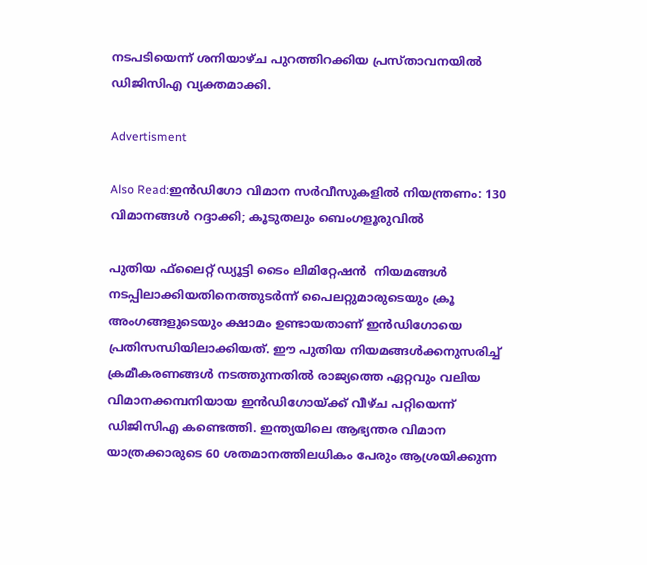നടപടിയെന്ന് ശനിയാഴ്ച പുറത്തിറക്കിയ പ്രസ്താവനയിൽ ഡിജിസിഎ വ്യക്തമാക്കി.

Advertisment

Also Read:ഇൻഡിഗോ വിമാന സർവീസുകളിൽ നിയന്ത്രണം: 130 വിമാനങ്ങൾ റദ്ദാക്കി; കൂടുതലും ബെംഗളൂരുവിൽ

പുതിയ ഫ്‌ലൈറ്റ് ഡ്യൂട്ടി ടൈം ലിമിറ്റേഷൻ  നിയമങ്ങൾ നടപ്പിലാക്കിയതിനെത്തുടർന്ന് പൈലറ്റുമാരുടെയും ക്രൂ അംഗങ്ങളുടെയും ക്ഷാമം ഉണ്ടായതാണ് ഇൻഡിഗോയെ പ്രതിസന്ധിയിലാക്കിയത്. ഈ പുതിയ നിയമങ്ങൾക്കനുസരിച്ച് ക്രമീകരണങ്ങൾ നടത്തുന്നതിൽ രാജ്യത്തെ ഏറ്റവും വലിയ വിമാനക്കമ്പനിയായ ഇൻഡിഗോയ്ക്ക് വീഴ്ച പറ്റിയെന്ന് ഡിജിസിഎ കണ്ടെത്തി. ഇന്ത്യയിലെ ആഭ്യന്തര വിമാന യാത്രക്കാരുടെ 60 ശതമാനത്തിലധികം പേരും ആശ്രയിക്കുന്ന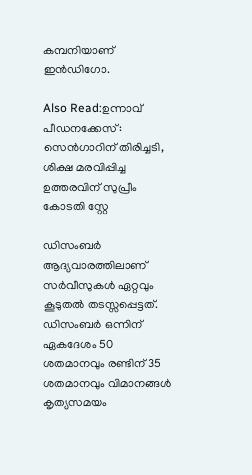കമ്പനിയാണ് ഇൻഡിഗോ.

Also Read:ഉന്നാവ് പീഡനക്കേസ്: സെൻഗാറിന് തിരിച്ചടി, ശിക്ഷ മരവിപ്പിച്ച ഉത്തരവിന് സുപ്രീം കോടതി സ്റ്റേ

ഡിസംബർ ആദ്യവാരത്തിലാണ് സർവീസുകൾ ഏറ്റവും കൂടുതൽ തടസ്സപ്പെട്ടത്. ഡിസംബർ ഒന്നിന് ഏകദേശം 50 ശതമാനവും രണ്ടിന് 35 ശതമാനവും വിമാനങ്ങൾ കൃത്യസമയം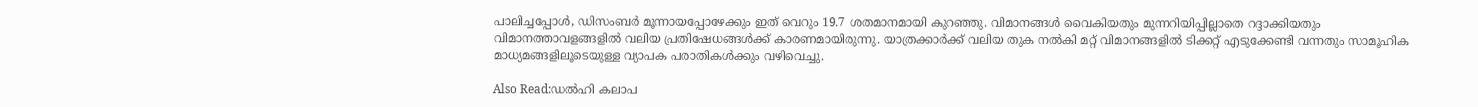പാലിച്ചപ്പോൾ, ഡിസംബർ മൂന്നായപ്പോഴേക്കും ഇത് വെറും 19.7 ശതമാനമായി കുറഞ്ഞു. വിമാനങ്ങൾ വൈകിയതും മുന്നറിയിപ്പില്ലാതെ റദ്ദാക്കിയതും വിമാനത്താവളങ്ങളിൽ വലിയ പ്രതിഷേധങ്ങൾക്ക് കാരണമായിരുന്നു. യാത്രക്കാർക്ക് വലിയ തുക നൽകി മറ്റ് വിമാനങ്ങളിൽ ടിക്കറ്റ് എടുക്കേണ്ടി വന്നതും സാമൂഹിക മാധ്യമങ്ങളിലൂടെയുള്ള വ്യാപക പരാതികൾക്കും വഴിവെച്ചു.

Also Read:ഡൽഹി കലാപ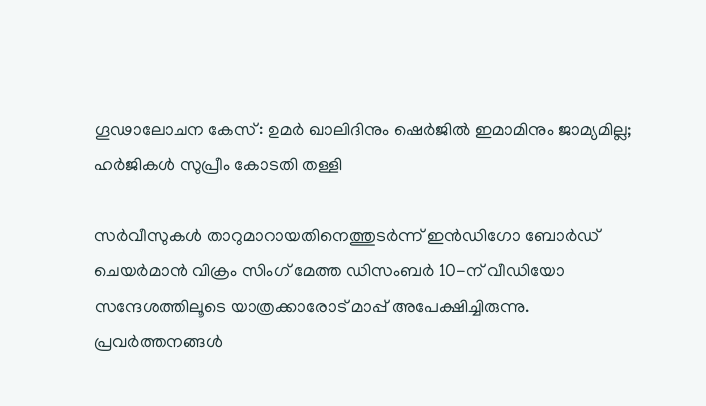ഗൂഢാലോചന കേസ്: ഉമർ ഖാലിദിനും ഷെർജിൽ ഇമാമിനും ജാമ്യമില്ല; ഹർജികൾ സുപ്രീം കോടതി തള്ളി

സർവീസുകൾ താറുമാറായതിനെത്തുടർന്ന് ഇൻഡിഗോ ബോർഡ് ചെയർമാൻ വിക്രം സിംഗ് മേത്ത ഡിസംബർ 10-ന് വീഡിയോ സന്ദേശത്തിലൂടെ യാത്രക്കാരോട് മാപ്പ് അപേക്ഷിച്ചിരുന്നു. പ്രവർത്തനങ്ങൾ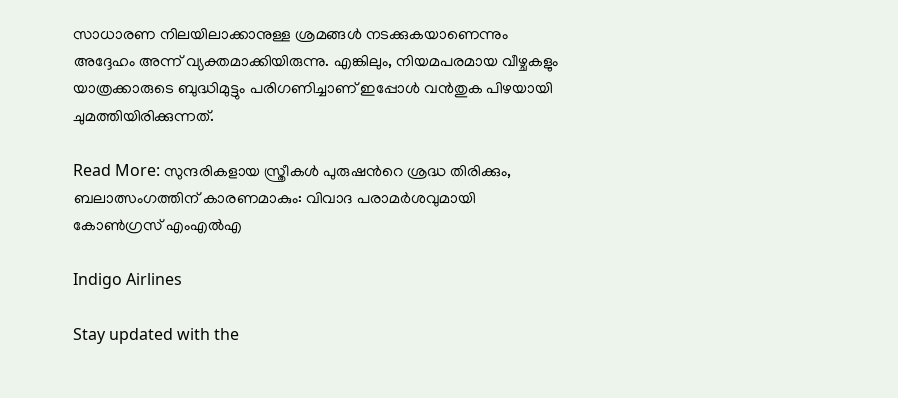സാധാരണ നിലയിലാക്കാനുള്ള ശ്രമങ്ങൾ നടക്കുകയാണെന്നും അദ്ദേഹം അന്ന് വ്യക്തമാക്കിയിരുന്നു. എങ്കിലും, നിയമപരമായ വീഴ്ചകളും യാത്രക്കാരുടെ ബുദ്ധിമുട്ടും പരിഗണിച്ചാണ് ഇപ്പോൾ വൻതുക പിഴയായി ചുമത്തിയിരിക്കുന്നത്.

Read More: സുന്ദരികളായ സ്ത്രീകൾ പുരുഷന്‍റെ ശ്രദ്ധ തിരിക്കും, ബലാത്സംഗത്തിന് കാരണമാകും: വിവാദ പരാമർശവുമായി കോൺഗ്രസ് എംഎൽഎ

Indigo Airlines

Stay updated with the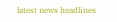latest news headlines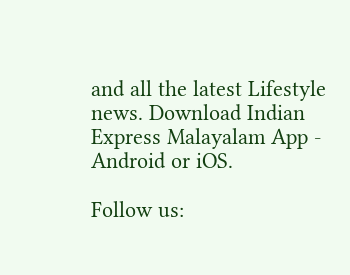and all the latest Lifestyle news. Download Indian Express Malayalam App - Android or iOS.

Follow us: